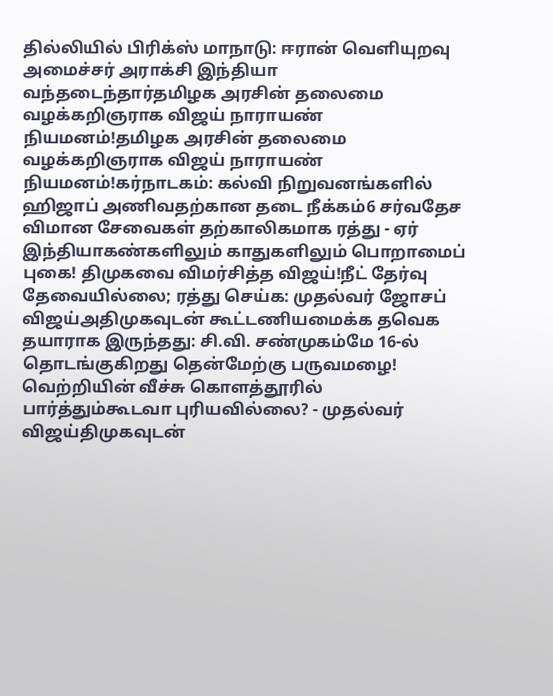தில்லியில் பிரிக்ஸ் மாநாடு: ஈரான் வெளியுறவு அமைச்சர் அராக்சி இந்தியா வந்தடைந்தார்தமிழக அரசின் தலைமை வழக்கறிஞராக விஜய் நாராயண் நியமனம்!தமிழக அரசின் தலைமை வழக்கறிஞராக விஜய் நாராயண் நியமனம்!கர்நாடகம்: கல்வி நிறுவனங்களில் ஹிஜாப் அணிவதற்கான தடை நீக்கம்6 சர்வதேச விமான சேவைகள் தற்காலிகமாக ரத்து - ஏர் இந்தியாகண்களிலும் காதுகளிலும் பொறாமைப் புகை! திமுகவை விமர்சித்த விஜய்!நீட் தேர்வு தேவையில்லை; ரத்து செய்க: முதல்வர் ஜோசப் விஜய்அதிமுகவுடன் கூட்டணியமைக்க தவெக தயாராக இருந்தது: சி.வி. சண்முகம்மே 16-ல் தொடங்குகிறது தென்மேற்கு பருவமழை! வெற்றியின் வீச்சு கொளத்தூரில் பார்த்தும்கூடவா புரியவில்லை? - முதல்வர் விஜய்திமுகவுடன்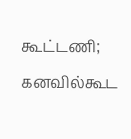கூட்டணி; கனவில்கூட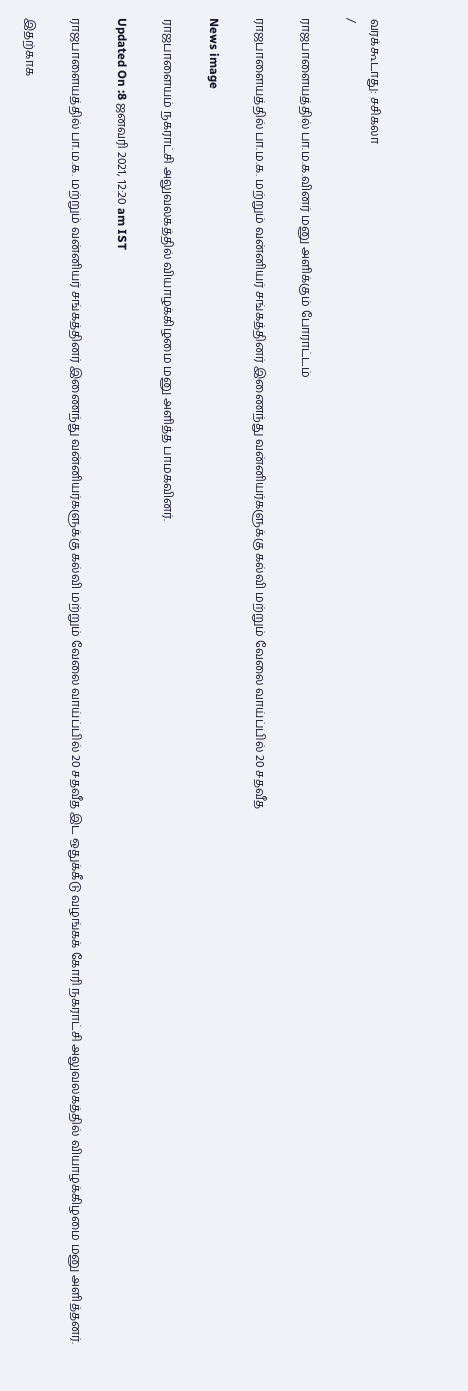வரக்கூடாது: சசிகலா
/

ராஜபாளையத்தில் பா.ம.க.வினர் மனு அளிக்கும் போராட்டம்

ராஜபாளையத்தில் பா.ம.க. மற்றும் வன்னியர் சங்கத்தினர் இணைந்து வன்னியர்களுக்கு கல்வி மற்றும் வேலை வாய்ப்பில் 20 சதவீத

News image

ராஜபாளையம் நகராட்சி அலுவலகத்தில் வியாழக்கிழமை மனு அளித்த பாமகவினர்.

Updated On :8 ஜனவரி 2021, 12:20 am IST

ராஜபாளையத்தில் பா.ம.க. மற்றும் வன்னியர் சங்கத்தினர் இணைந்து வன்னியர்களுக்கு கல்வி மற்றும் வேலை வாய்ப்பில் 20 சதவீத இட ஒதுக்கீடு வழங்கக் கோரி நகராட்சி அலுவலகத்தில் வியாழக்கிழமை மனு அளித்தனர்.

இதற்காக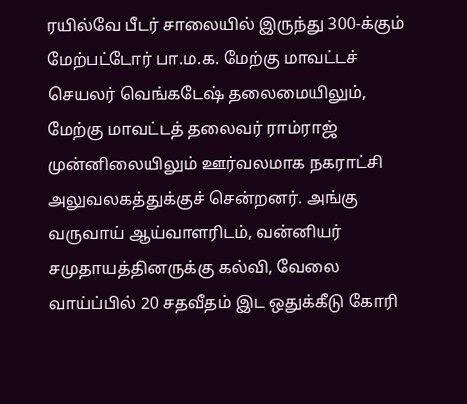ரயில்வே பீடர் சாலையில் இருந்து 300-க்கும் மேற்பட்டோர் பா.ம.க. மேற்கு மாவட்டச் செயலர் வெங்கடேஷ் தலைமையிலும், மேற்கு மாவட்டத் தலைவர் ராம்ராஜ் முன்னிலையிலும் ஊர்வலமாக நகராட்சி அலுவலகத்துக்குச் சென்றனர். அங்கு வருவாய் ஆய்வாளரிடம், வன்னியர் சமுதாயத்தினருக்கு கல்வி, வேலை வாய்ப்பில் 20 சதவீதம் இட ஒதுக்கீடு கோரி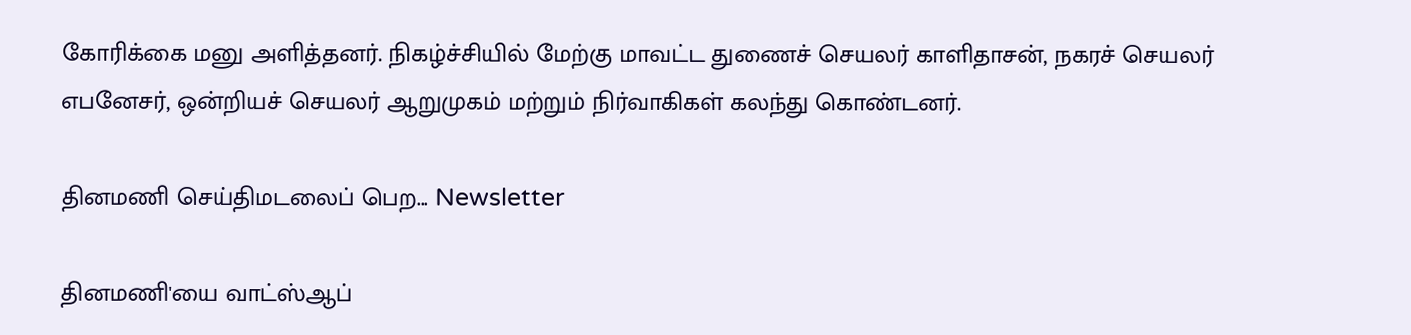கோரிக்கை மனு அளித்தனர். நிகழ்ச்சியில் மேற்கு மாவட்ட துணைச் செயலர் காளிதாசன், நகரச் செயலர் எபனேசர், ஒன்றியச் செயலர் ஆறுமுகம் மற்றும் நிர்வாகிகள் கலந்து கொண்டனர்.

தினமணி செய்திமடலைப் பெற... Newsletter

தினமணி'யை வாட்ஸ்ஆப்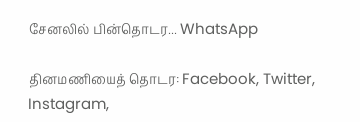சேனலில் பின்தொடர... WhatsApp

தினமணியைத் தொடர: Facebook, Twitter, Instagram,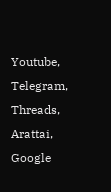Youtube, Telegram, Threads, Arattai, Google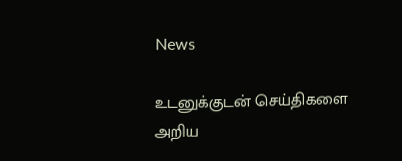News

உடனுக்குடன் செய்திகளை அறிய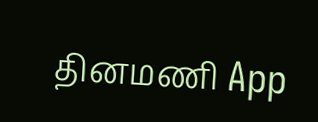தினமணி App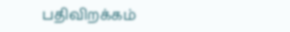பதிவிறக்கம்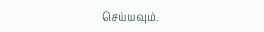செய்யவும்.